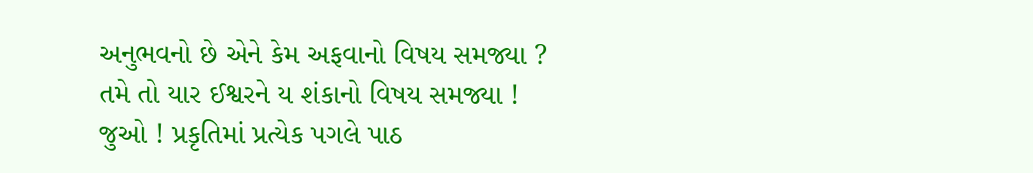અનુભવનો છે એને કેમ અફવાનો વિષય સમજ્યા ?
તમે તો યાર ઈશ્વરને ય શંકાનો વિષય સમજ્યા !
જુઓ ! પ્રકૃતિમાં પ્રત્યેક પગલે પાઠ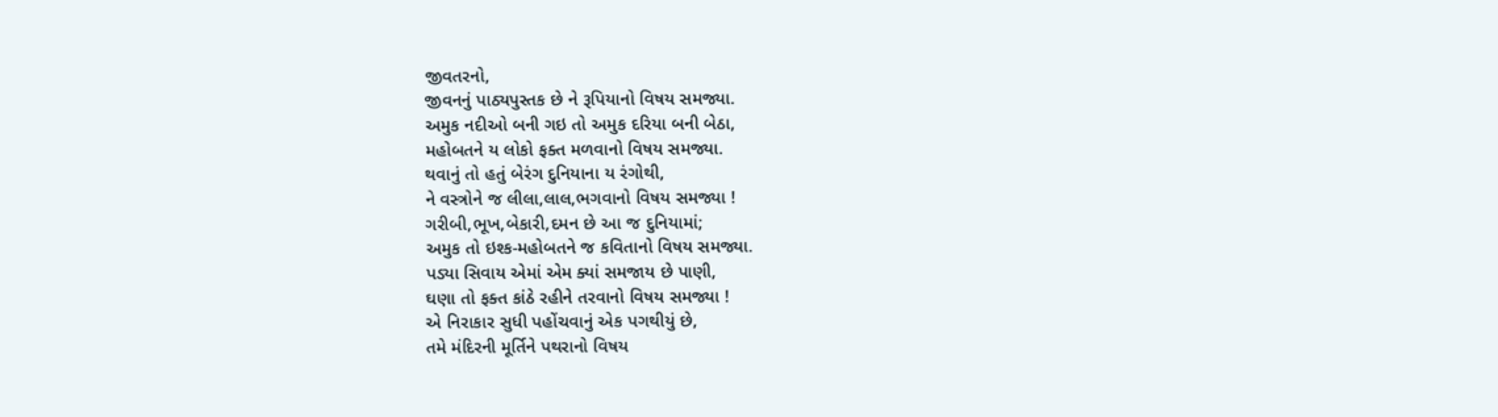જીવતરનો,
જીવનનું પાઠ્યપુસ્તક છે ને રૂપિયાનો વિષય સમજ્યા.
અમુક નદીઓ બની ગઇ તો અમુક દરિયા બની બેઠા,
મહોબતને ય લોકો ફક્ત મળવાનો વિષય સમજ્યા.
થવાનું તો હતું બેરંગ દુનિયાના ય રંગોથી,
ને વસ્ત્રોને જ લીલા,લાલ,ભગવાનો વિષય સમજ્યા !
ગરીબી,ભૂખ,બેકારી,દમન છે આ જ દુનિયામાં;
અમુક તો ઇશ્ક-મહોબતને જ કવિતાનો વિષય સમજ્યા.
પડ્યા સિવાય એમાં એમ ક્યાં સમજાય છે પાણી,
ઘણા તો ફક્ત કાંઠે રહીને તરવાનો વિષય સમજ્યા !
એ નિરાકાર સુધી પહોંચવાનું એક પગથીયું છે,
તમે મંદિરની મૂર્તિને પથરાનો વિષય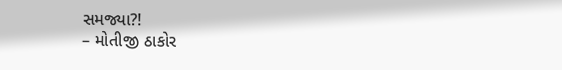સમજ્યા?!
– મોતીજી ઠાકોર